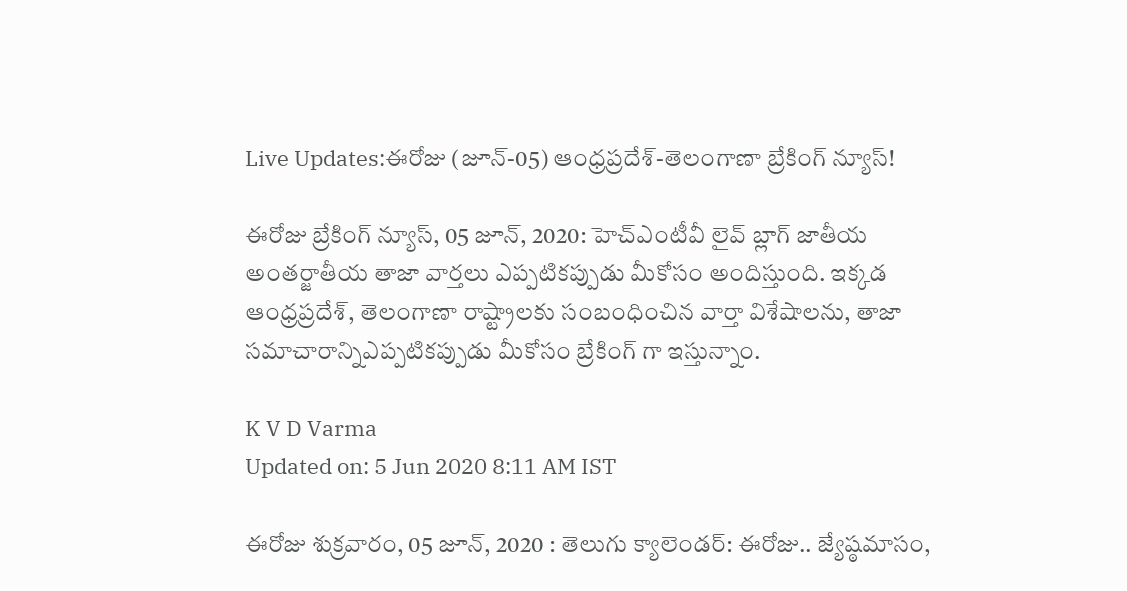Live Updates:ఈరోజు (జూన్-05) ఆంధ్రప్రదేశ్-తెలంగాణా బ్రేకింగ్ న్యూస్!

ఈరోజు బ్రేకింగ్ న్యూస్, 05 జూన్, 2020: హెచ్ఎంటీవీ లైవ్ బ్లాగ్ జాతీయ అంతర్జాతీయ తాజా వార్తలు ఎప్పటికప్పుడు మీకోసం అందిస్తుంది. ఇక్కడ ఆంధ్రప్రదేశ్, తెలంగాణా రాష్ట్రాలకు సంబంధించిన వార్తా విశేషాలను, తాజా సమాచారాన్నిఎప్పటికప్పుడు మీకోసం బ్రేకింగ్ గా ఇస్తున్నాం.

K V D Varma
Updated on: 5 Jun 2020 8:11 AM IST

ఈరోజు శుక్రవారం, 05 జూన్, 2020 : తెలుగు క్యాలెండర్: ఈరోజు.. జ్యేష్ఠమాసం,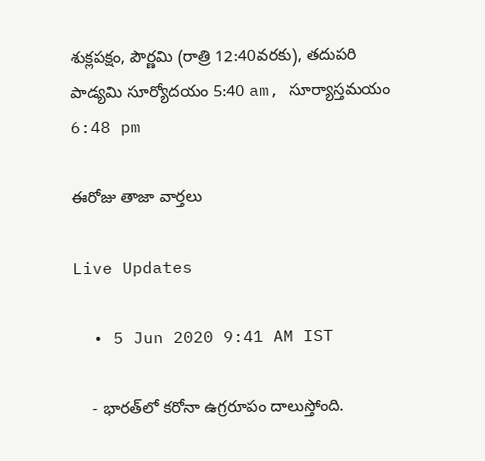శుక్లపక్షం, పౌర్ణమి (రాత్రి 12:40వరకు), తదుపరి పాడ్యమి సూర్యోదయం 5:40 am, సూర్యాస్తమయం 6:48 pm

ఈరోజు తాజా వార్తలు

Live Updates

  • 5 Jun 2020 9:41 AM IST

    - భారత్‌లో‌ కరోనా ఉగ్రరూపం దాలుస్తోంది.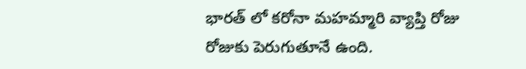భారత్ లో కరోనా మహమ్మారి వ్యాప్తి రోజు రోజుకు పెరుగుతూనే ఉంది.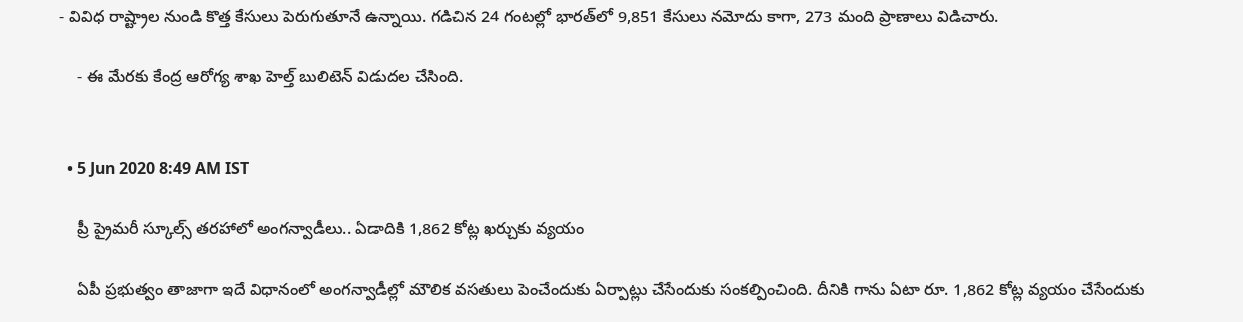- వివిధ రాష్ట్రాల నుండి కొత్త కేసులు పెరుగుతూనే ఉన్నాయి. గడిచిన 24 గంటల్లో భారత్‌లో 9,851 కేసులు నమోదు కాగా, 273 మంది ప్రాణాలు విడిచారు.

    - ఈ మేరకు కేంద్ర ఆరోగ్య శాఖ హెల్త్‌ బులిటెన్‌ విడుదల చేసింది.


  • 5 Jun 2020 8:49 AM IST

    ప్రీ ప్రైమరీ స్కూల్స్‌ తరహాలో అంగన్వాడీలు.. ఏడాదికి 1,862 కోట్ల ఖర్చుకు వ్యయం

    ఏపీ ప్రభుత్వం తాజాగా ఇదే విధానంలో అంగన్వాడీల్లో మౌలిక వసతులు పెంచేందుకు ఏర్పాట్లు చేసేందుకు సంకల్పించింది. దీనికి గాను ఏటా రూ. 1,862 కోట్ల వ్యయం చేసేందుకు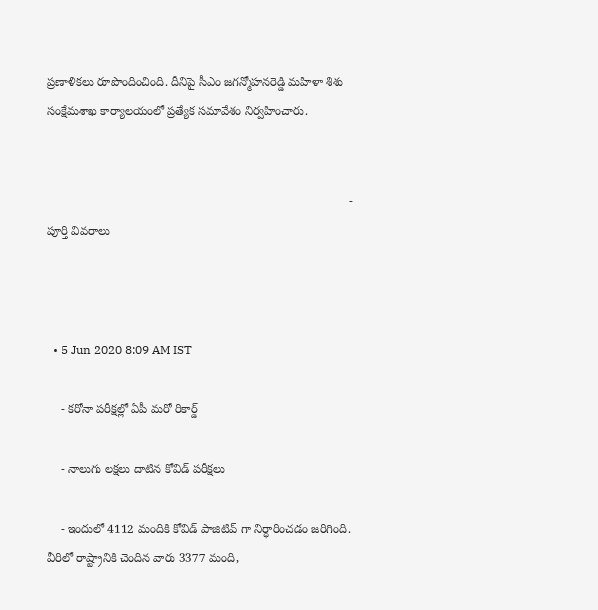ప్రణాళికలు రూపొందించింది. దీనిపై సీఎం జగన్మోహనరెడ్డి మహిళా శిశు సంక్షేమశాఖ కార్యాలయంలో ప్రత్యేక సమావేశం నిర్వహించారు.


                                                                                         - పూర్తి వివరాలు



  • 5 Jun 2020 8:09 AM IST

    - కరోనా పరీక్షల్లో ఏపీ మరో రికార్డ్

    - నాలుగు లక్షలు దాటిన కోవిడ్ పరీక్షలు

    - ఇందులో 4112 మందికి కోవిడ్ పాజిటివ్ గా నిర్ధారించడం జరిగింది. వీరిలో రాష్ట్రానికి చెందిన వారు 3377 మంది,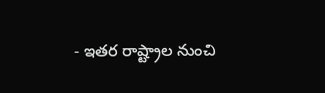- ఇతర రాష్ట్రాల నుంచి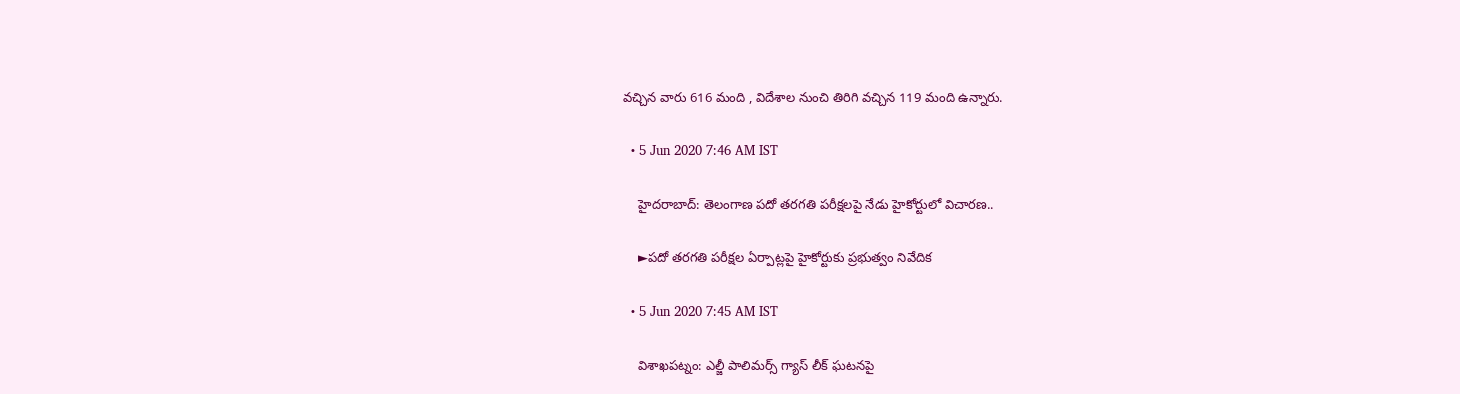వచ్చిన వారు 616 మంది , విదేశాల నుంచి తిరిగి వచ్చిన 119 మంది ఉన్నారు.

  • 5 Jun 2020 7:46 AM IST

    హైదరాబాద్‌: తెలంగాణ పదో తరగతి పరీక్షలపై నేడు హైకోర్టులో విచారణ..

    ►పదో తరగతి పరీక్షల ఏర్పాట్లపై హైకోర్టుకు ప్రభుత్వం నివేదిక

  • 5 Jun 2020 7:45 AM IST

    విశాఖపట్నం: ఎల్జీ పాలిమర్స్‌ గ్యాస్ లీక్ ఘటనపై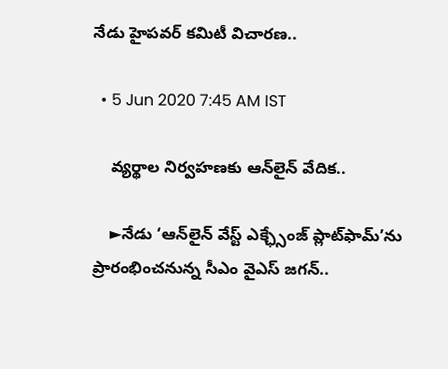నేడు హైపవర్ కమిటీ విచారణ..

  • 5 Jun 2020 7:45 AM IST

    వ్యర్థాల నిర్వహణకు ఆన్‌లైన్‌ వేదిక..

    ►నేడు ‘ఆన్‌లైన్‌ వేస్ట్‌ ఎక్ఛ్సేంజ్‌ ప్లాట్‌ఫామ్‌’ను ప్రారంభించనున్న సీఎం వైఎస్‌ జగన్‌..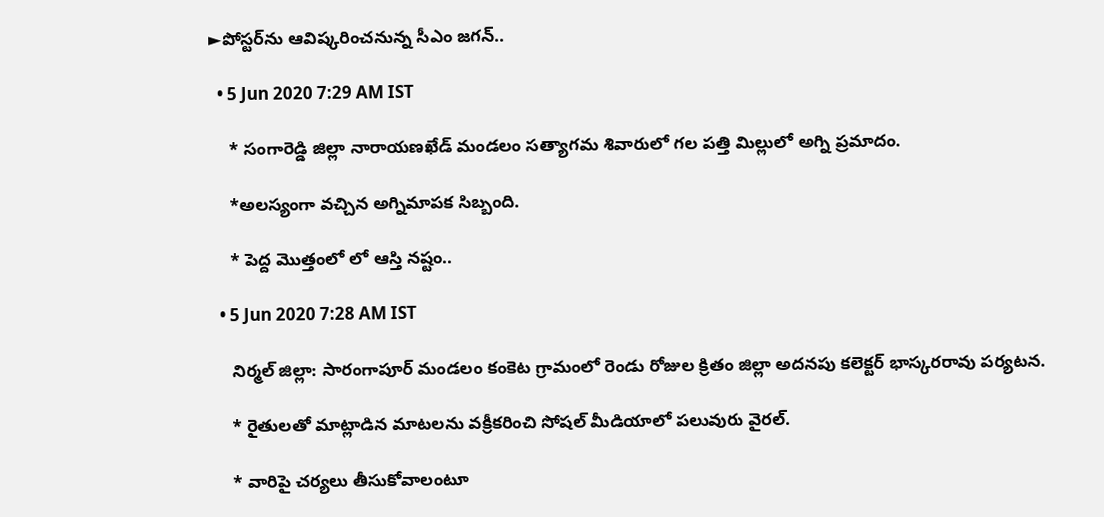►పోస్టర్‌ను ఆవిష్కరించనున్న సీఎం జగన్‌..

  • 5 Jun 2020 7:29 AM IST

    * సంగారెడ్డి జిల్లా నారాయణఖేడ్ మండలం సత్యాగమ శివారులో గల పత్తి మిల్లులో అగ్ని ప్రమాదం.

    *అలస్యంగా వచ్చిన అగ్నిమాపక సిబ్బంది.

    * పెద్ద మొత్తంలో లో ఆస్తి నష్టం..

  • 5 Jun 2020 7:28 AM IST

    నిర్మల్ జిల్లా: సారంగాపూర్ మండలం కంకెట గ్రామంలో రెండు రోజుల క్రితం జిల్లా అదనపు కలెక్టర్ భాస్కరరావు పర్యటన.

    * రైతులతో మాట్లాడిన మాటలను వక్రీకరించి సోషల్ మీడియాలో పలువురు వైరల్.

    * వారిపై చర్యలు తీసుకోవాలంటూ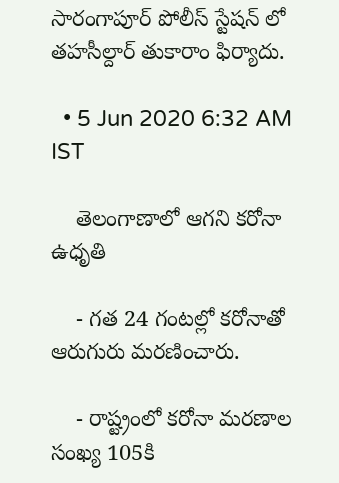సారంగాపూర్ పోలీస్ స్టేషన్ లో తహసీల్దార్ తుకారాం ఫిర్యాదు.

  • 5 Jun 2020 6:32 AM IST

    తెలంగాణాలో ఆగని కరోనా ఉధృతి

    - గత 24 గంటల్లో కరోనాతో ఆరుగురు మరణించారు.

    - రాష్ట్రంలో కరోనా మరణాల సంఖ్య 105కి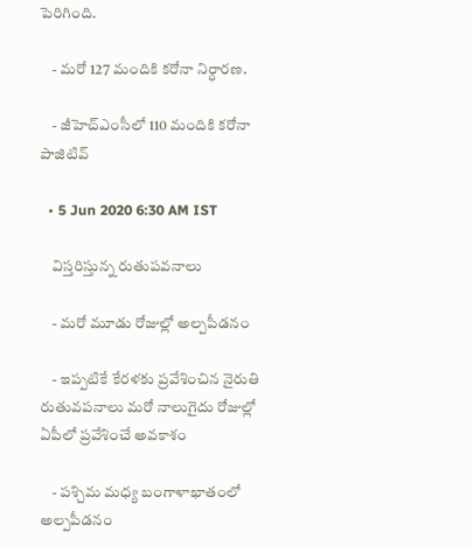పెరిగింది.

    - మరో 127 మందికి కరోనా నిర్ధారణ.

    - జీహెచ్ఎంసీలో 110 మందికి కరోనా పాజిటివ్

  • 5 Jun 2020 6:30 AM IST

    విస్తరిస్తున్న రుతుపవనాలు

    - మరో మూడు రోజుల్లో అల్పపీడనం

    - ఇప్పటికే కేరళకు ప్రవేశించిన నైరుతి రుతువపనాలు మరో నాలుగైదు రోజుల్లో ఏపీలో ప్రవేశించే అవకాశం

    - పశ్చిమ మధ్య బంగాళాఖాతంలో అల్పపీడనం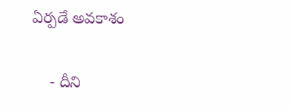ఏర్పడే అవకాశం

    - దీని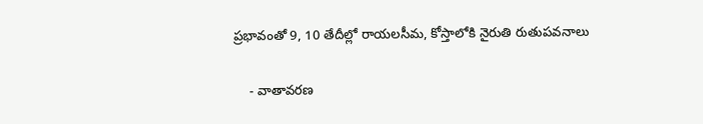ప్రభావంతో 9, 10 తేదీల్లో రాయలసీమ, కోస్తాలోకి నైరుతి రుతుపవనాలు

    - వాతావరణ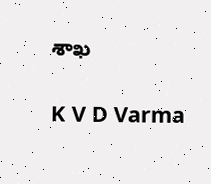శాఖ

K V D Varma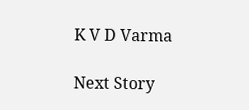K V D Varma

Next Story